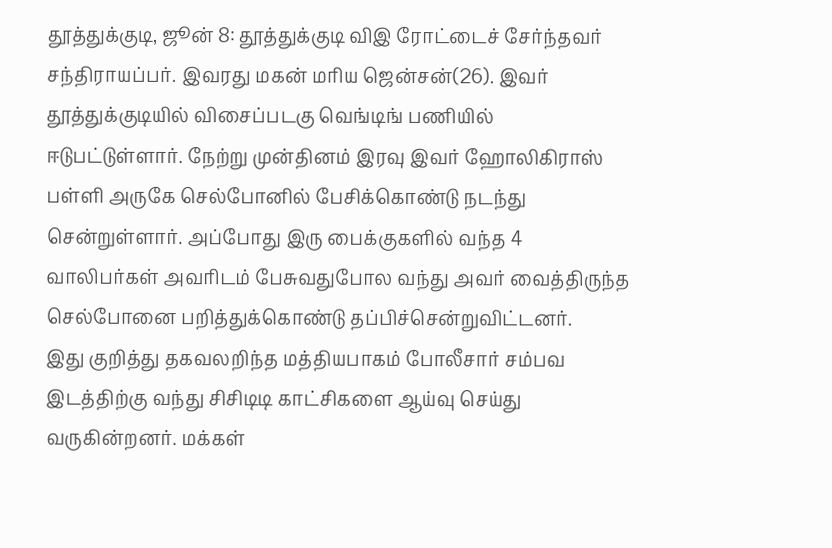தூத்துக்குடி, ஜூன் 8: தூத்துக்குடி விஇ ரோட்டைச் சேர்ந்தவர் சந்திராயப்பர். இவரது மகன் மரிய ஜென்சன்(26). இவர் தூத்துக்குடியில் விசைப்படகு வெங்டிங் பணியில் ஈடுபட்டுள்ளார். நேற்று முன்தினம் இரவு இவர் ஹோலிகிராஸ் பள்ளி அருகே செல்போனில் பேசிக்கொண்டு நடந்து சென்றுள்ளார். அப்போது இரு பைக்குகளில் வந்த 4 வாலிபர்கள் அவரிடம் பேசுவதுபோல வந்து அவர் வைத்திருந்த செல்போனை பறித்துக்கொண்டு தப்பிச்சென்றுவிட்டனர்.
இது குறித்து தகவலறிந்த மத்தியபாகம் போலீசார் சம்பவ இடத்திற்கு வந்து சிசிடிடி காட்சிகளை ஆய்வு செய்து வருகின்றனர். மக்கள்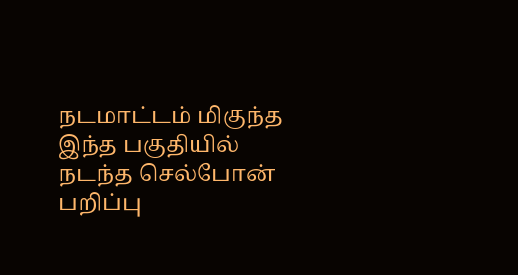நடமாட்டம் மிகுந்த இந்த பகுதியில் நடந்த செல்போன் பறிப்பு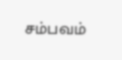சம்பவம்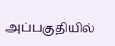அப்பகுதியில்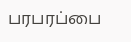பரபரப்பை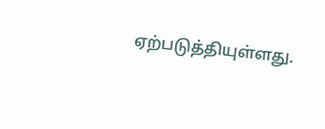ஏற்படுத்தியுள்ளது.